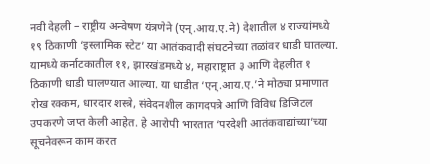नवी देहली – राष्ट्रीय अन्वेषण यंत्रणेने (एन्.आय.ए.ने) देशातील ४ राज्यांमध्ये १९ ठिकाणी ‘इस्लामिक स्टेट’ या आतंकवादी संघटनेच्या तळांवर धाडी घातल्या. यामध्ये कर्नाटकातील ११, झारखंडमध्ये ४, महाराष्ट्रात ३ आणि देहलीत १ ठिकाणी धाडी घालण्यात आल्या. या धाडीत ‘एन्.आय.ए.’ने मोठ्या प्रमाणात रोख रक्कम, धारदार शस्त्रे, संवेदनशील कागदपत्रे आणि विविध डिजिटल उपकरणे जप्त केली आहेत. हे आरोपी भारतात ‘परदेशी आतंकवाद्यांच्या’च्या सूचनेवरून काम करत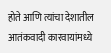होते आणि त्यांचा देशातील आतंकवादी कारवायांमध्ये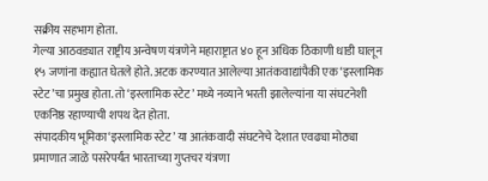सक्रीय सहभाग होता.
गेल्या आठवड्यात राष्ट्रीय अन्वेषण यंत्रणेने महाराष्ट्रात ४० हून अधिक ठिकाणी धाडी घालून १५ जणांना कह्यात घेतले होते. अटक करण्यात आलेल्या आतंकवाद्यांपैकी एक ‘इस्लामिक स्टेट’चा प्रमुख होता. तो ‘इस्लामिक स्टेट’ मध्ये नव्याने भरती झालेल्यांना या संघटनेशी एकनिष्ठ रहाण्याची शपथ देत होता.
संपादकीय भूमिका‘इस्लामिक स्टेट’ या आतंकवादी संघटनेचे देशात एवढ्या मोठ्या प्रमाणात जाळे पसरेपर्यंत भारताच्या गुप्तचर यंत्रणा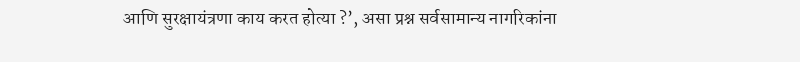आणि सुरक्षायंत्रणा काय करत होत्या ?’, असा प्रश्न सर्वसामान्य नागरिकांना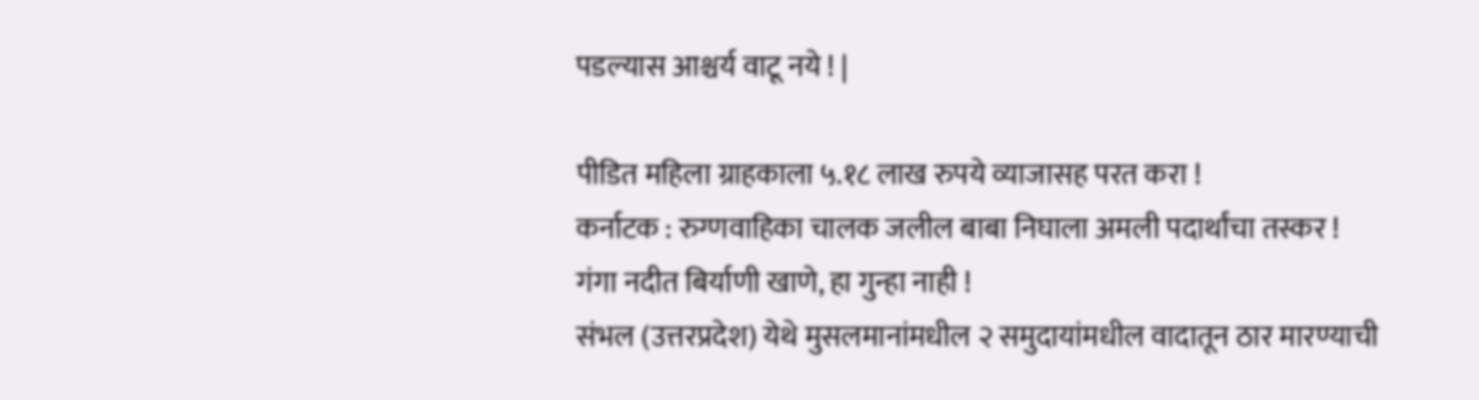पडल्यास आश्चर्य वाटू नये ! |

पीडित महिला ग्राहकाला ५.१८ लाख रुपये व्याजासह परत करा !
कर्नाटक : रुग्णवाहिका चालक जलील बाबा निघाला अमली पदार्थांचा तस्कर !
गंगा नदीत बिर्याणी खाणे, हा गुन्हा नाही !
संभल (उत्तरप्रदेश) येथे मुसलमानांमधील २ समुदायांमधील वादातून ठार मारण्याची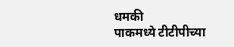धमकी
पाकमध्ये टीटीपीच्या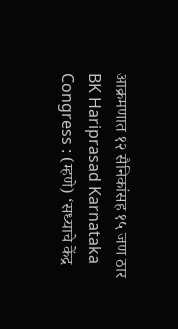आक्रमणात १२ सैनिकांसह १५ जण ठार
BK Hariprasad Karnataka Congress : (म्हणे) ‘सध्याचे केंद्र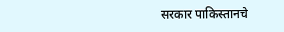सरकार पाकिस्तानचे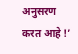अनुसरण करत आहे !’